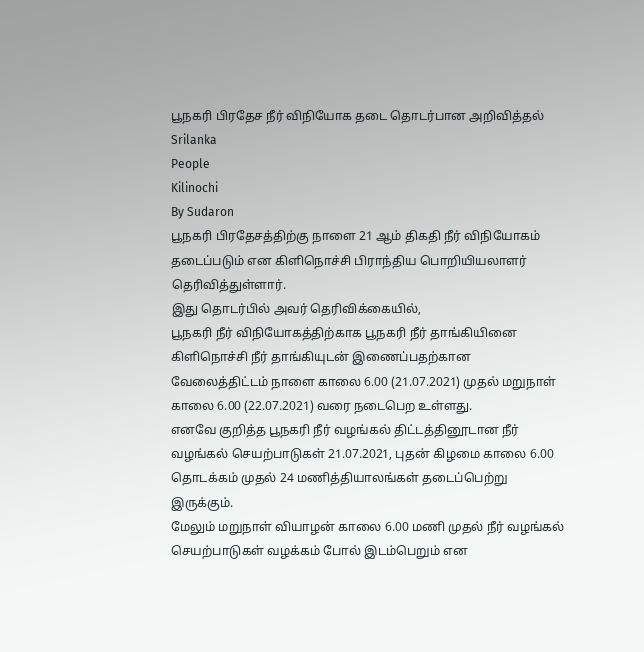பூநகரி பிரதேச நீர் விநியோக தடை தொடர்பான அறிவித்தல்
Srilanka
People
Kilinochi
By Sudaron
பூநகரி பிரதேசத்திற்கு நாளை 21 ஆம் திகதி நீர் விநியோகம் தடைப்படும் என கிளிநொச்சி பிராந்திய பொறியியலாளர் தெரிவித்துள்ளார்.
இது தொடர்பில் அவர் தெரிவிக்கையில்,
பூநகரி நீர் விநியோகத்திற்காக பூநகரி நீர் தாங்கியினை கிளிநொச்சி நீர் தாங்கியுடன் இணைப்பதற்கான வேலைத்திட்டம் நாளை காலை 6.00 (21.07.2021) முதல் மறுநாள் காலை 6.00 (22.07.2021) வரை நடைபெற உள்ளது.
எனவே குறித்த பூநகரி நீர் வழங்கல் திட்டத்தினூடான நீர் வழங்கல் செயற்பாடுகள் 21.07.2021, புதன் கிழமை காலை 6.00 தொடக்கம் முதல் 24 மணித்தியாலங்கள் தடைப்பெற்று இருக்கும்.
மேலும் மறுநாள் வியாழன் காலை 6.00 மணி முதல் நீர் வழங்கல் செயற்பாடுகள் வழக்கம் போல் இடம்பெறும் என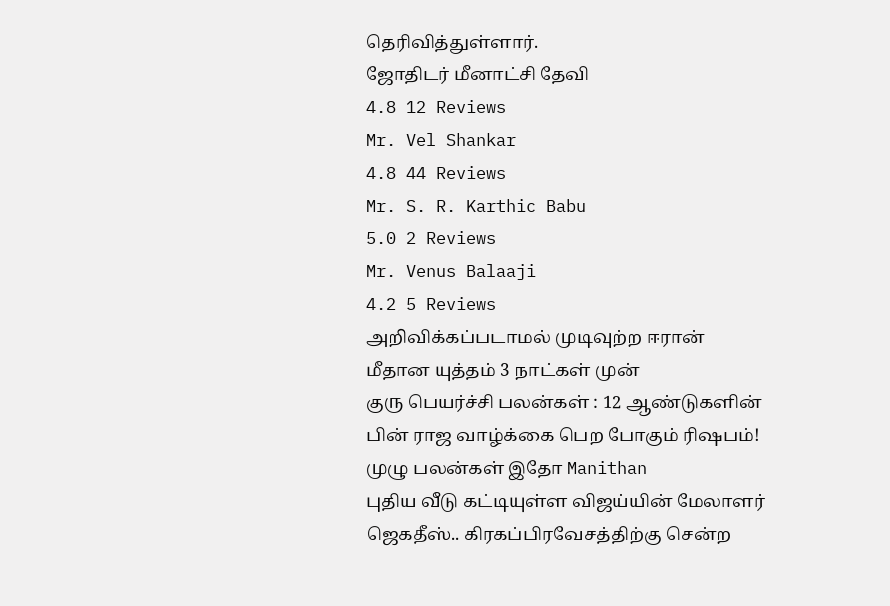தெரிவித்துள்ளார்.
ஜோதிடர் மீனாட்சி தேவி
4.8 12 Reviews
Mr. Vel Shankar
4.8 44 Reviews
Mr. S. R. Karthic Babu
5.0 2 Reviews
Mr. Venus Balaaji
4.2 5 Reviews
அறிவிக்கப்படாமல் முடிவுற்ற ஈரான் மீதான யுத்தம் 3 நாட்கள் முன்
குரு பெயர்ச்சி பலன்கள் : 12 ஆண்டுகளின் பின் ராஜ வாழ்க்கை பெற போகும் ரிஷபம்! முழு பலன்கள் இதோ Manithan
புதிய வீடு கட்டியுள்ள விஜய்யின் மேலாளர் ஜெகதீஸ்.. கிரகப்பிரவேசத்திற்கு சென்ற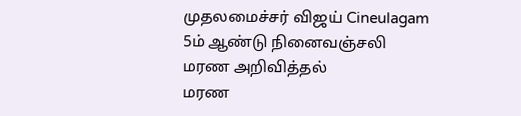முதலமைச்சர் விஜய் Cineulagam
5ம் ஆண்டு நினைவஞ்சலி
மரண அறிவித்தல்
மரண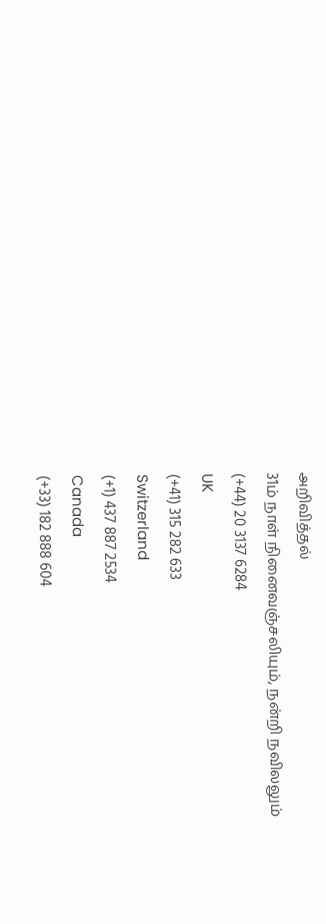அறிவித்தல்
31ம் நாள் நினைவஞ்சலியும், நன்றி நவிலலும்
(+44) 20 3137 6284
UK
(+41) 315 282 633
Switzerland
(+1) 437 887 2534
Canada
(+33) 182 888 604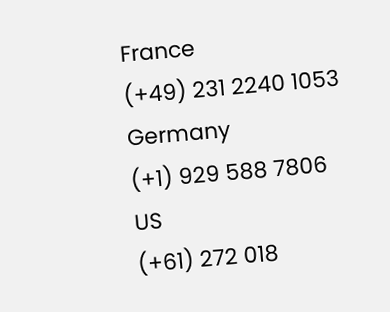France
(+49) 231 2240 1053
Germany
(+1) 929 588 7806
US
(+61) 272 018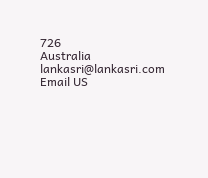726
Australia
lankasri@lankasri.com
Email US